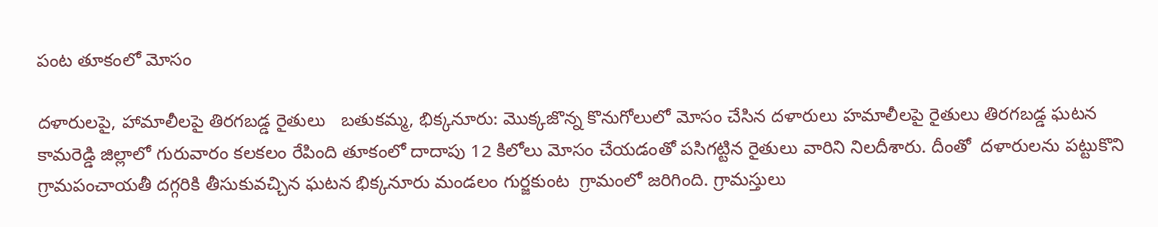పంట తూకంలో మోసం

దళారులపై, హామాలీలపై తిరగబడ్డ రైతులు   బతుకమ్మ, భిక్కనూరు: మొక్కజొన్న కొనుగోలులో మోసం చేసిన దళారులు హమాలీలపై రైతులు తిరగబడ్డ ఘటన కామరెడ్డి జిల్లాలో గురువారం కలకలం రేపింది తూకంలో దాదాపు 12 కిలోలు మోసం చేయడంతో పసిగట్టిన రైతులు వారిని నిలదీశారు. దీంతో  దళారులను పట్టుకొని గ్రామపంచాయతీ దగ్గరికి తీసుకువచ్చిన ఘటన భిక్కనూరు మండలం గుర్జకుంట  గ్రామంలో జరిగింది. గ్రామస్తులు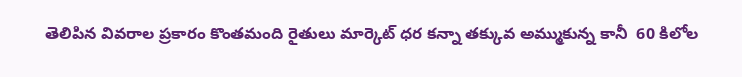తెలిపిన వివరాల ప్రకారం కొంతమంది రైతులు మార్కెట్ ధర కన్నా తక్కువ అమ్ముకున్న కానీ  60 కిలోల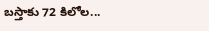బస్తాకు 72 కిలోల...